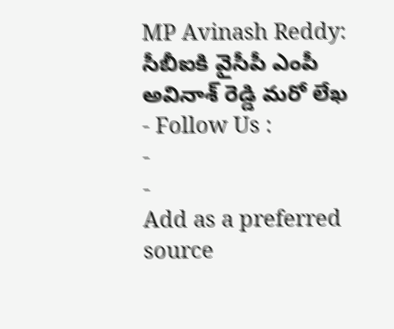MP Avinash Reddy: సీబీఐకి వైసీపీ ఎంపీ అవినాశ్ రెడ్డి మరో లేఖ
- Follow Us :
-
-
Add as a preferred
source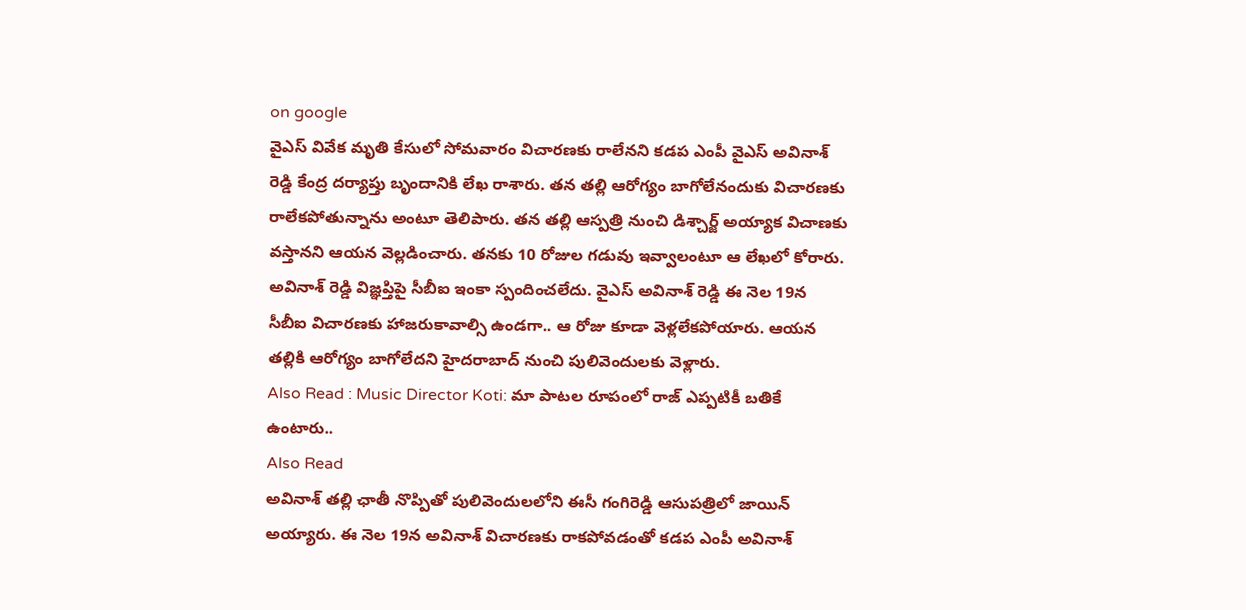on google
వైఎస్ వివేక మృతి కేసులో సోమవారం విచారణకు రాలేనని కడప ఎంపీ వైఎస్ అవినాశ్ రెడ్డి కేంద్ర దర్యాప్తు బృందానికి లేఖ రాశారు. తన తల్లి ఆరోగ్యం బాగోలేనందుకు విచారణకు రాలేకపోతున్నాను అంటూ తెలిపారు. తన తల్లి ఆస్పత్రి నుంచి డిశ్చార్జ్ అయ్యాక విచాణకు వస్తానని ఆయన వెల్లడించారు. తనకు 10 రోజుల గడువు ఇవ్వాలంటూ ఆ లేఖలో కోరారు. అవినాశ్ రెడ్డి విజ్ఞప్తిపై సీబీఐ ఇంకా స్పందించలేదు. వైఎస్ అవినాశ్ రెడ్డి ఈ నెల 19న సీబీఐ విచారణకు హాజరుకావాల్సి ఉండగా.. ఆ రోజు కూడా వెళ్లలేకపోయారు. ఆయన తల్లికి ఆరోగ్యం బాగోలేదని హైదరాబాద్ నుంచి పులివెందులకు వెళ్లారు.
Also Read : Music Director Koti: మా పాటల రూపంలో రాజ్ ఎప్పటికీ బతికే ఉంటారు..
Also Read
అవినాశ్ తల్లి ఛాతీ నొప్పితో పులివెందులలోని ఈసీ గంగిరెడ్డి ఆసుపత్రిలో జాయిన్ అయ్యారు. ఈ నెల 19న అవినాశ్ విచారణకు రాకపోవడంతో కడప ఎంపీ అవినాశ్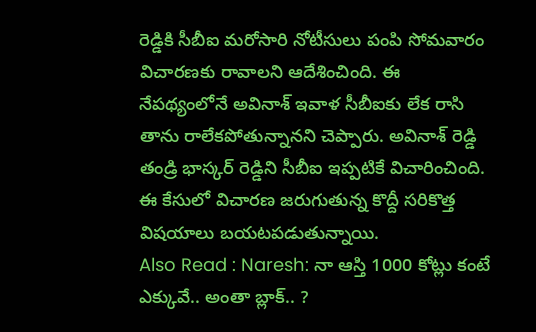రెడ్డికి సీబీఐ మరోసారి నోటీసులు పంపి సోమవారం విచారణకు రావాలని ఆదేశించింది. ఈ నేపథ్యంలోనే అవినాశ్ ఇవాళ సీబీఐకు లేక రాసి తాను రాలేకపోతున్నానని చెప్పారు. అవినాశ్ రెడ్డి తండ్రి భాస్కర్ రెడ్డిని సీబీఐ ఇప్పటికే విచారించింది. ఈ కేసులో విచారణ జరుగుతున్న కొద్దీ సరికొత్త విషయాలు బయటపడుతున్నాయి.
Also Read : Naresh: నా ఆస్తి 1000 కోట్లు కంటే ఎక్కువే.. అంతా బ్లాక్.. ?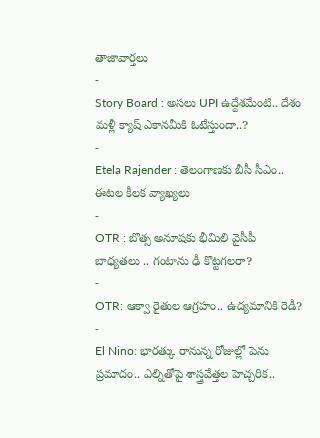తాజావార్తలు
-
Story Board : అసలు UPI ఉద్దేశమేంటి.. దేశం మళ్లీ క్యాష్ ఎకానమీకి ఓటేస్తుందా..?
-
Etela Rajender : తెలంగాణకు బీసీ సీఎం.. ఈటల కీలక వ్యాఖ్యలు
-
OTR : బొత్స అనూషకు భీమిలి వైసీపీ బాధ్యతలు .. గంటాను ఢీ కొట్టగలరా?
-
OTR: ఆక్వా రైతుల ఆగ్రహం.. ఉద్యమానికి రెడీ?
-
El Nino: భారత్కు రానున్న రోజుల్లో పెను ప్రమాదం.. ఎల్నితోపై శాస్త్రవేత్తల హెచ్చరిక..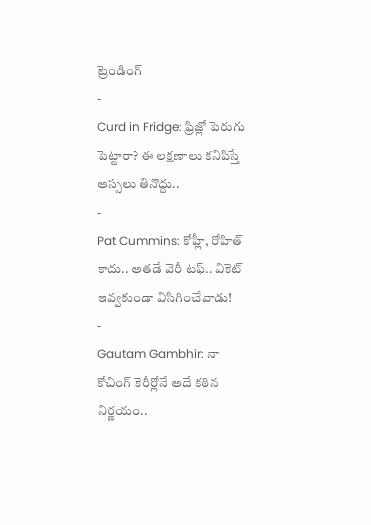ట్రెండింగ్
-
Curd in Fridge: ఫ్రిజ్లో పెరుగు పెట్టారా? ఈ లక్షణాలు కనిపిస్తే అస్సలు తినొద్దు..
-
Pat Cummins: కోహ్లీ, రోహిత్ కాదు.. అతడే వెరీ టఫ్.. వికెట్ ఇవ్వకుండా విసిగించేవాడు!
-
Gautam Gambhir: నా కోచింగ్ కెరీర్లోనే అదే కఠిన నిర్ణయం..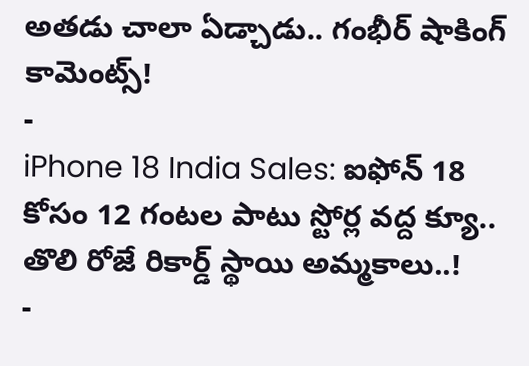అతడు చాలా ఏడ్చాడు.. గంభీర్ షాకింగ్ కామెంట్స్!
-
iPhone 18 India Sales: ఐఫోన్ 18 కోసం 12 గంటల పాటు స్టోర్ల వద్ద క్యూ.. తొలి రోజే రికార్డ్ స్థాయి అమ్మకాలు..!
-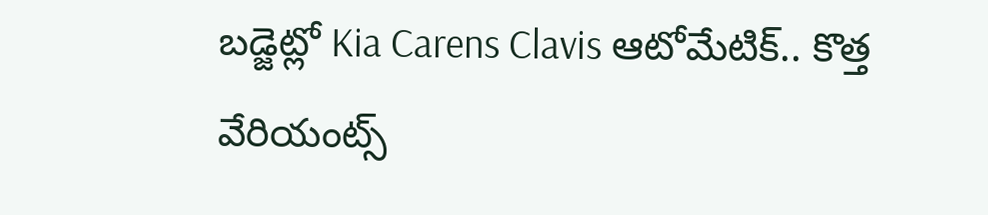బడ్జెట్లో Kia Carens Clavis ఆటోమేటిక్.. కొత్త వేరియంట్స్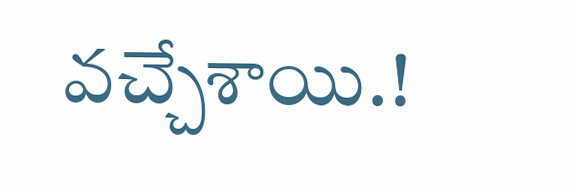వచ్చేశాయి.!